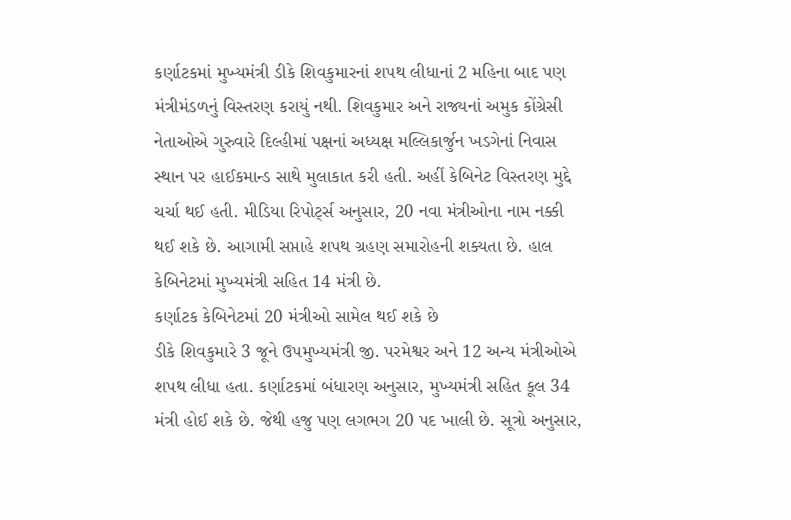કર્ણાટકમાં મુખ્યમંત્રી ડીકે શિવકુમારનાં શપથ લીધાનાં 2 મહિના બાદ પણ મંત્રીમંડળનું વિસ્તરણ કરાયું નથી. શિવકુમાર અને રાજ્યનાં અમુક કોંગ્રેસી નેતાઓએ ગુરુવારે દિલ્હીમાં પક્ષનાં અધ્યક્ષ મલ્લિકાર્જુન ખડગેનાં નિવાસ સ્થાન પર હાઈકમાન્ડ સાથે મુલાકાત કરી હતી. અહીં કેબિનેટ વિસ્તરણ મુદ્દે ચર્ચા થઈ હતી. મીડિયા રિપોર્ટ્સ અનુસાર, 20 નવા મંત્રીઓના નામ નક્કી થઈ શકે છે. આગામી સપ્તાહે શપથ ગ્રહણ સમારોહની શક્યતા છે. હાલ કેબિનેટમાં મુખ્યમંત્રી સહિત 14 મંત્રી છે.
કર્ણાટક કેબિનેટમાં 20 મંત્રીઓ સામેલ થઈ શકે છે
ડીકે શિવકુમારે 3 જૂને ઉપમુખ્યમંત્રી જી. પરમેશ્વર અને 12 અન્ય મંત્રીઓએ શપથ લીધા હતા. કર્ણાટકમાં બંધારણ અનુસાર, મુખ્યમંત્રી સહિત કૂલ 34 મંત્રી હોઈ શકે છે. જેથી હજુ પણ લગભગ 20 પદ ખાલી છે. સૂત્રો અનુસાર,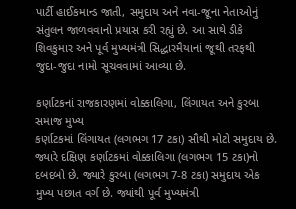પાર્ટી હાઈકમાન્ડ જાતી, સમુદાય અને નવા-જૂના નેતાઓનું સંતુલન જાળવવાનો પ્રયાસ કરી રહ્યું છે. આ સાથે ડીકે શિવકુમાર અને પૂર્વ મુખ્યમંત્રી સિદ્ધારમૈયાનાં જૂથી તરફથી જુદા-જુદા નામો સૂચવવામાં આવ્યા છે.

કર્ણાટકનાં રાજકારણમાં વોક્કાલિગા, લિંગાયત અને કુરબા સમાજ મુખ્ય
કર્ણાટકમાં લિંગાયત (લગભગ 17 ટકા) સૌથી મોટો સમુદાય છે. જ્યારે દક્ષિણ કર્ણાટકમાં વોક્કાલિગા (લગભગ 15 ટકા)નો દબદબો છે. જ્યારે કુરબા (લગભગ 7-8 ટકા) સમુદાય એક મુખ્ય પછાત વર્ગ છે. જ્યાંથી પૂર્વ મુખ્યમંત્રી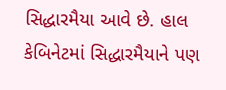સિદ્ધારમૈયા આવે છે. હાલ કેબિનેટમાં સિદ્ધારમૈયાને પણ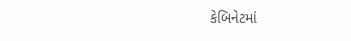કેબિનેટમાં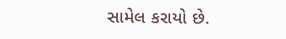સામેલ કરાયો છે.